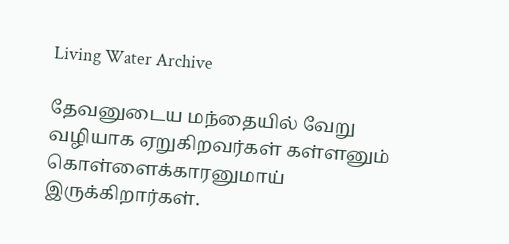Living Water Archive

தேவனுடைய மந்தையில் வேறு வழியாக ஏறுகிறவர்கள் கள்ளனும் கொள்ளைக்காரனுமாய் இருக்கிறார்கள்.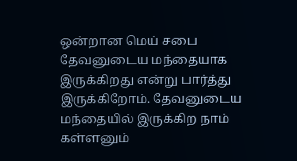ஒன்றான மெய் சபை தேவனுடைய மந்தையாக இருக்கிறது என்று பார்த்து இருக்கிறோம். தேவனுடைய மந்தையில் இருக்கிற நாம் கள்ளனும்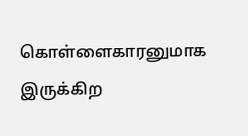கொள்ளைகாரனுமாக இருக்கிற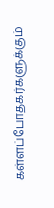கள்ளப்போதகர்களுக்கும்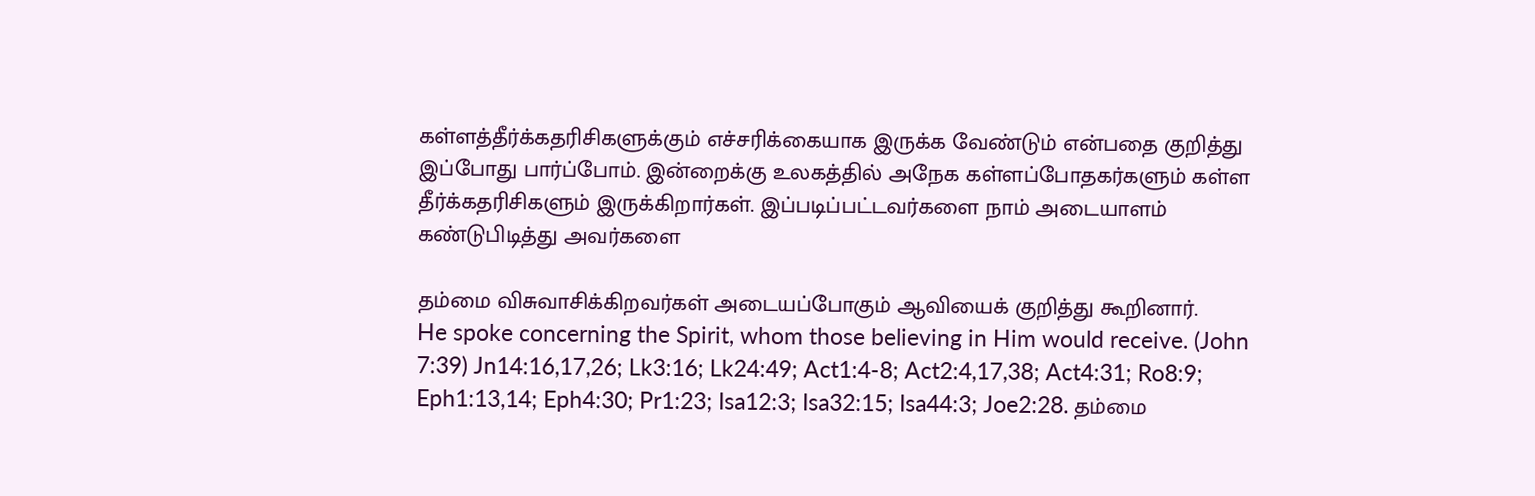கள்ளத்தீர்க்கதரிசிகளுக்கும் எச்சரிக்கையாக இருக்க வேண்டும் என்பதை குறித்து இப்போது பார்ப்போம். இன்றைக்கு உலகத்தில் அநேக கள்ளப்போதகர்களும் கள்ள தீர்க்கதரிசிகளும் இருக்கிறார்கள். இப்படிப்பட்டவர்களை நாம் அடையாளம் கண்டுபிடித்து அவர்களை

தம்மை விசுவாசிக்கிறவர்கள் அடையப்போகும் ஆவியைக் குறித்து கூறினார்.
He spoke concerning the Spirit, whom those believing in Him would receive. (John 7:39) Jn14:16,17,26; Lk3:16; Lk24:49; Act1:4-8; Act2:4,17,38; Act4:31; Ro8:9; Eph1:13,14; Eph4:30; Pr1:23; Isa12:3; Isa32:15; Isa44:3; Joe2:28. தம்மை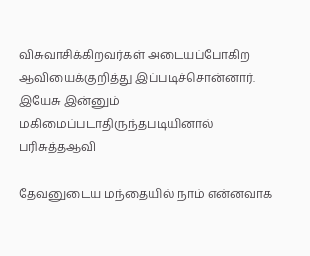விசுவாசிக்கிறவர்கள் அடையப்போகிற ஆவியைக்குறித்து இப்படிச்சொன்னார். இயேசு இன்னும் மகிமைப்படாதிருந்தபடியினால் பரிசுத்தஆவி

தேவனுடைய மந்தையில் நாம் என்னவாக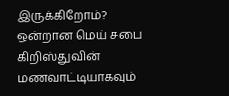இருக்கிறோம்?
ஒன்றான மெய் சபை கிறிஸ்துவின் மணவாட்டியாகவும்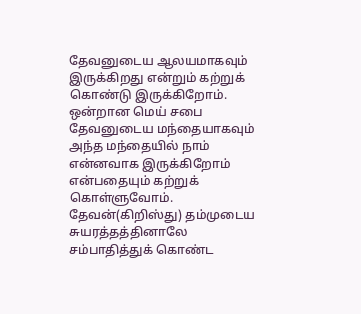தேவனுடைய ஆலயமாகவும் இருக்கிறது என்றும் கற்றுக் கொண்டு இருக்கிறோம். ஒன்றான மெய் சபை தேவனுடைய மந்தையாகவும் அந்த மந்தையில் நாம் என்னவாக இருக்கிறோம் என்பதையும் கற்றுக் கொள்ளுவோம். தேவன்(கிறிஸ்து) தம்முடைய சுயரத்தத்தினாலே சம்பாதித்துக் கொண்ட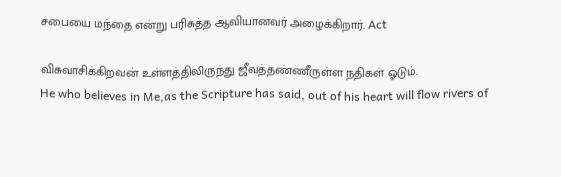சபையை மந்தை என்று பரிசுத்த ஆவியானவர் அழைக்கிறார். Act

விசுவாசிக்கிறவன் உள்ளத்திலிருந்து ஜீவத்தண்ணீருள்ள நதிகள் ஓடும்.
He who believes in Me,as the Scripture has said, out of his heart will flow rivers of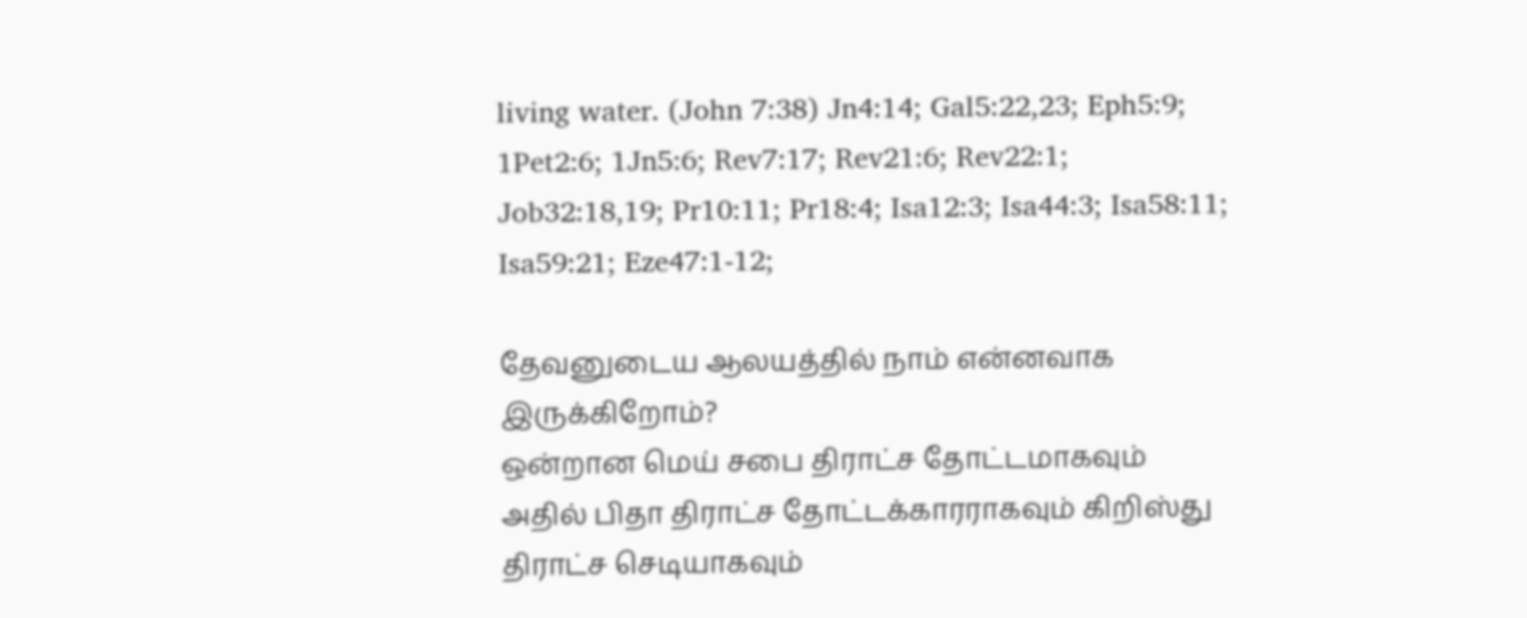living water. (John 7:38) Jn4:14; Gal5:22,23; Eph5:9; 1Pet2:6; 1Jn5:6; Rev7:17; Rev21:6; Rev22:1; Job32:18,19; Pr10:11; Pr18:4; Isa12:3; Isa44:3; Isa58:11; Isa59:21; Eze47:1-12;

தேவனுடைய ஆலயத்தில் நாம் என்னவாக இருக்கிறோம்?
ஒன்றான மெய் சபை திராட்ச தோட்டமாகவும் அதில் பிதா திராட்ச தோட்டக்காரராகவும் கிறிஸ்து திராட்ச செடியாகவும்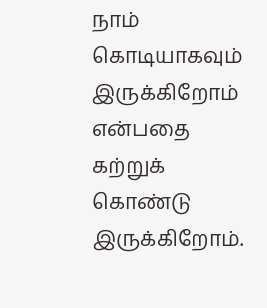நாம் கொடியாகவும் இருக்கிறோம் என்பதை கற்றுக் கொண்டு இருக்கிறோம்.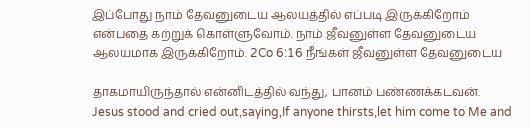இப்போது நாம் தேவனுடைய ஆலயத்தில் எப்படி இருக்கிறோம் என்பதை கற்றுக் கொள்ளுவோம். நாம் ஜீவனுள்ள தேவனுடைய ஆலயமாக இருக்கிறோம். 2Co 6:16 நீங்கள் ஜீவனுள்ள தேவனுடைய

தாகமாயிருந்தால் என்னிடத்தில் வந்து, பானம் பண்ணக்கடவன்.
Jesus stood and cried out,saying,If anyone thirsts,let him come to Me and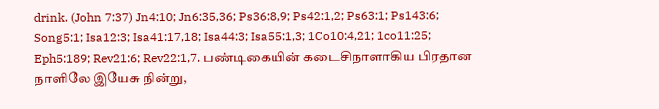drink. (John 7:37) Jn4:10; Jn6:35,36; Ps36:8,9; Ps42:1,2; Ps63:1; Ps143:6; Song5:1; Isa12:3; Isa41:17,18; Isa44:3; Isa55:1,3; 1Co10:4,21; 1co11:25; Eph5:189; Rev21:6; Rev22:1,7. பண்டிகையின் கடைசிநாளாகிய பிரதான நாளிலே இயேசு நின்று,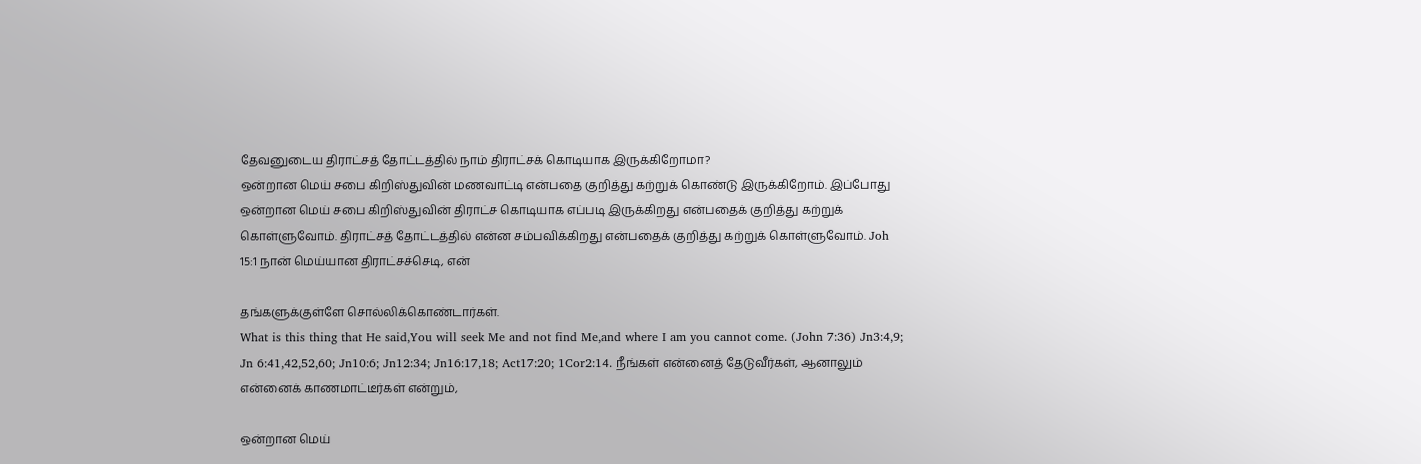தேவனுடைய திராட்சத் தோட்டத்தில் நாம் திராட்சக் கொடியாக இருக்கிறோமா?
ஒன்றான மெய் சபை கிறிஸ்துவின் மணவாட்டி என்பதை குறித்து கற்றுக் கொண்டு இருக்கிறோம். இப்போது ஒன்றான மெய் சபை கிறிஸ்துவின் திராட்ச கொடியாக எப்படி இருக்கிறது என்பதைக் குறித்து கற்றுக் கொள்ளுவோம். திராட்சத் தோட்டத்தில் என்ன சம்பவிக்கிறது என்பதைக் குறித்து கற்றுக் கொள்ளுவோம். Joh 15:1 நான் மெய்யான திராட்சச்செடி, என்

தங்களுக்குள்ளே சொல்லிக்கொண்டார்கள்.
What is this thing that He said,You will seek Me and not find Me,and where I am you cannot come. (John 7:36) Jn3:4,9; Jn 6:41,42,52,60; Jn10:6; Jn12:34; Jn16:17,18; Act17:20; 1Cor2:14. நீங்கள் என்னைத் தேடுவீர்கள், ஆனாலும் என்னைக் காணமாட்டீர்கள் என்றும்,

ஒன்றான மெய்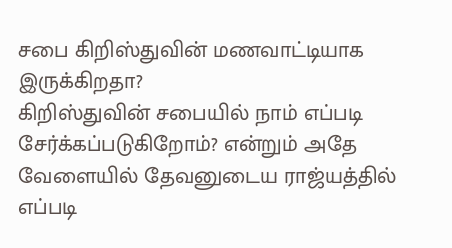சபை கிறிஸ்துவின் மணவாட்டியாக இருக்கிறதா?
கிறிஸ்துவின் சபையில் நாம் எப்படி சேர்க்கப்படுகிறோம்? என்றும் அதே வேளையில் தேவனுடைய ராஜ்யத்தில் எப்படி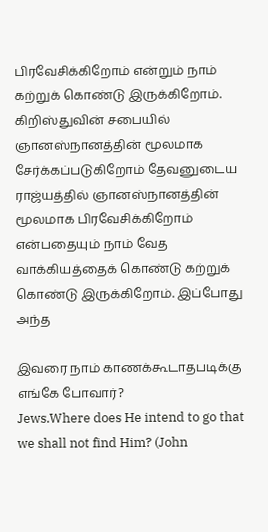பிரவேசிக்கிறோம் என்றும் நாம் கற்றுக் கொண்டு இருக்கிறோம். கிறிஸ்துவின் சபையில் ஞானஸ்நானத்தின் மூலமாக சேர்க்கப்படுகிறோம் தேவனுடைய ராஜ்யத்தில் ஞானஸ்நானத்தின் மூலமாக பிரவேசிக்கிறோம் என்பதையும் நாம் வேத வாக்கியத்தைக் கொண்டு கற்றுக் கொண்டு இருக்கிறோம். இப்போது அந்த

இவரை நாம் காணக்கூடாதபடிக்கு எங்கே போவார்?
Jews.Where does He intend to go that we shall not find Him? (John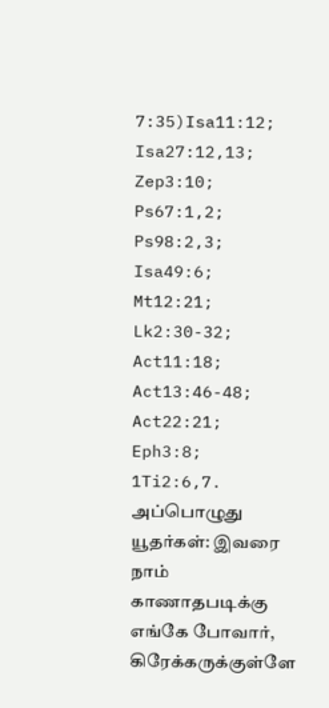7:35)Isa11:12; Isa27:12,13; Zep3:10; Ps67:1,2; Ps98:2,3; Isa49:6; Mt12:21; Lk2:30-32; Act11:18; Act13:46-48; Act22:21; Eph3:8; 1Ti2:6,7. அப்பொழுது யூதர்கள்: இவரை நாம் காணாதபடிக்கு எங்கே போவார், கிரேக்கருக்குள்ளே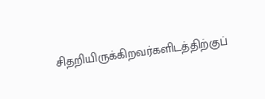சிதறியிருக்கிறவர்களிடத்திற்குப்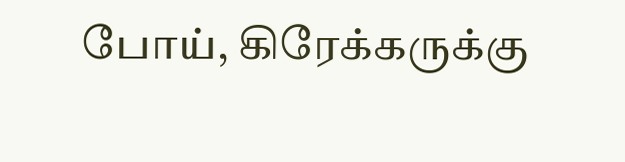போய், கிரேக்கருக்கு